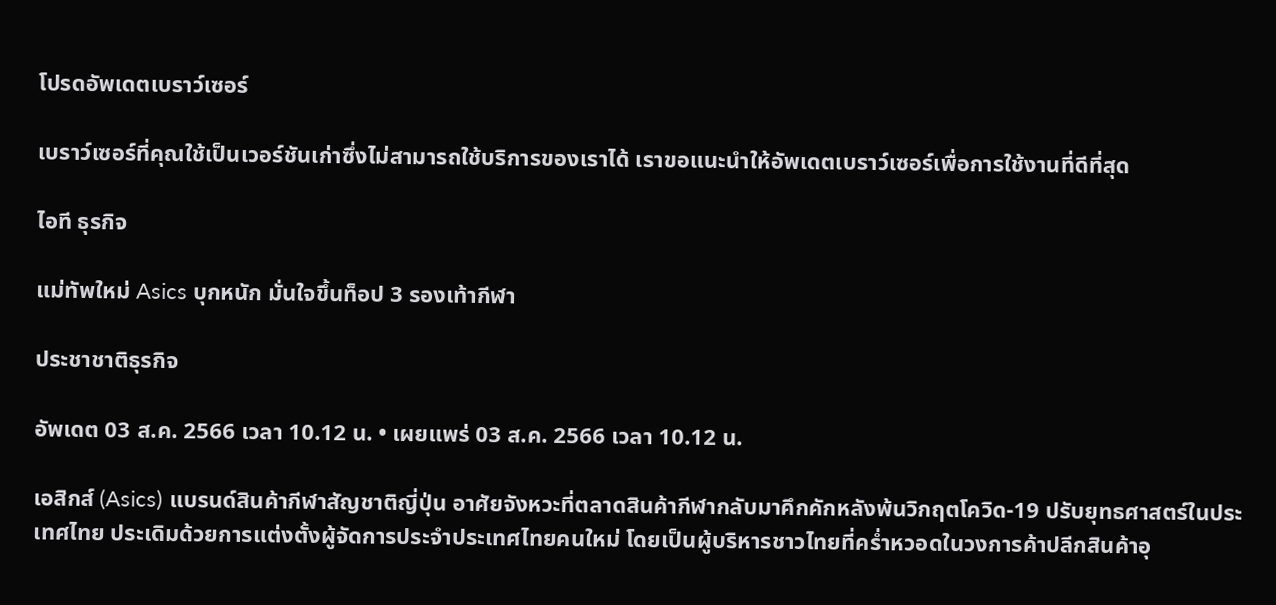โปรดอัพเดตเบราว์เซอร์

เบราว์เซอร์ที่คุณใช้เป็นเวอร์ชันเก่าซึ่งไม่สามารถใช้บริการของเราได้ เราขอแนะนำให้อัพเดตเบราว์เซอร์เพื่อการใช้งานที่ดีที่สุด

ไอที ธุรกิจ

แม่ทัพใหม่ Asics บุกหนัก มั่นใจขึ้นท็อป 3 รองเท้ากีฬา

ประชาชาติธุรกิจ

อัพเดต 03 ส.ค. 2566 เวลา 10.12 น. • เผยแพร่ 03 ส.ค. 2566 เวลา 10.12 น.

เอสิกส์ (Asics) แบรนด์สินค้ากีฬาสัญชาติญี่ปุ่น อาศัยจังหวะที่ตลาดสินค้ากีฬากลับมาคึกคักหลังพ้นวิกฤตโควิด-19 ปรับยุทธศาสตร์ในประเทศไทย ประเดิมด้วยการแต่งตั้งผู้จัดการประจำประเทศไทยคนใหม่ โดยเป็นผู้บริหารชาวไทยที่คร่ำหวอดในวงการค้าปลีกสินค้าอุ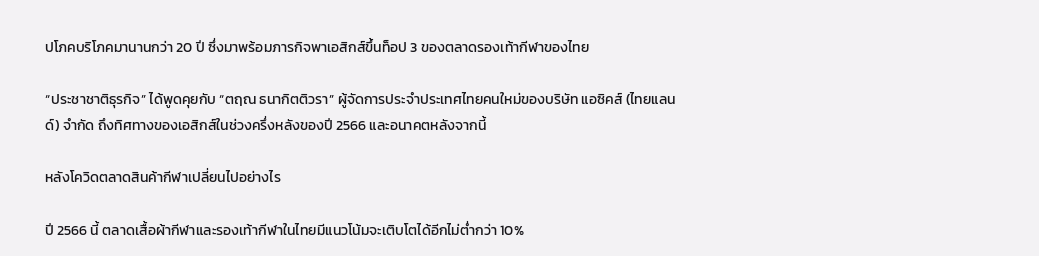ปโภคบริโภคมานานกว่า 20 ปี ซึ่งมาพร้อมภารกิจพาเอสิกส์ขึ้นท็อป 3 ของตลาดรองเท้ากีฬาของไทย

“ประชาชาติธุรกิจ” ได้พูดคุยกับ “ตฤณ ธนากิตติวรา” ผู้จัดการประจำประเทศไทยคนใหม่ของบริษัท แอซิคส์ (ไทยแลนด์) จำกัด ถึงทิศทางของเอสิกส์ในช่วงครึ่งหลังของปี 2566 และอนาคตหลังจากนี้

หลังโควิดตลาดสินค้ากีฬาเปลี่ยนไปอย่างไร

ปี 2566 นี้ ตลาดเสื้อผ้ากีฬาและรองเท้ากีฬาในไทยมีแนวโน้มจะเติบโตได้อีกไม่ต่ำกว่า 10%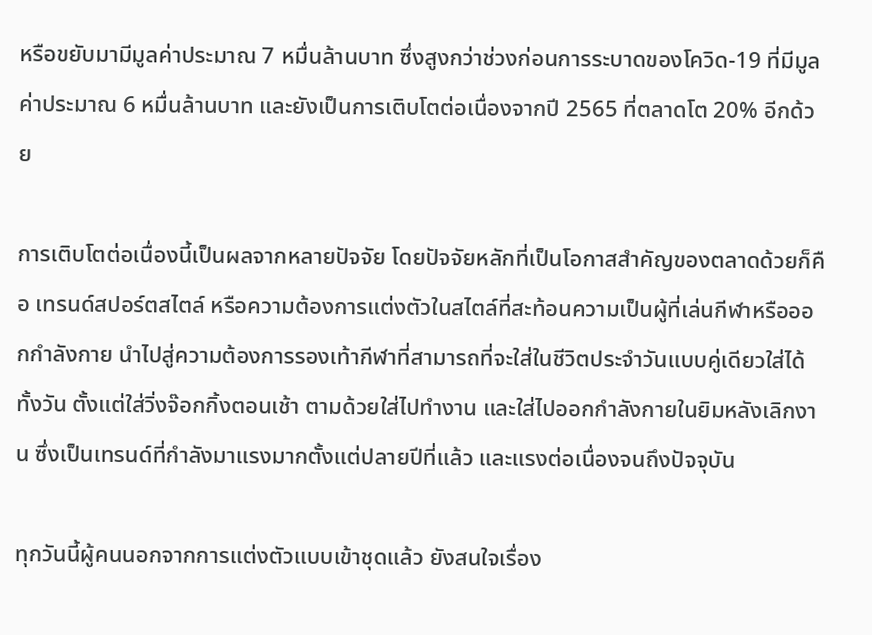หรือขยับมามีมูลค่าประมาณ 7 หมื่นล้านบาท ซึ่งสูงกว่าช่วงก่อนการระบาดของโควิด-19 ที่มีมูลค่าประมาณ 6 หมื่นล้านบาท และยังเป็นการเติบโตต่อเนื่องจากปี 2565 ที่ตลาดโต 20% อีกด้วย

การเติบโตต่อเนื่องนี้เป็นผลจากหลายปัจจัย โดยปัจจัยหลักที่เป็นโอกาสสำคัญของตลาดด้วยก็คือ เทรนด์สปอร์ตสไตล์ หรือความต้องการแต่งตัวในสไตล์ที่สะท้อนความเป็นผู้ที่เล่นกีฬาหรือออกกำลังกาย นำไปสู่ความต้องการรองเท้ากีฬาที่สามารถที่จะใส่ในชีวิตประจําวันแบบคู่เดียวใส่ได้ทั้งวัน ตั้งแต่ใส่วิ่งจ๊อกกิ้งตอนเช้า ตามด้วยใส่ไปทํางาน และใส่ไปออกกําลังกายในยิมหลังเลิกงาน ซึ่งเป็นเทรนด์ที่กําลังมาแรงมากตั้งแต่ปลายปีที่แล้ว และแรงต่อเนื่องจนถึงปัจจุบัน

ทุกวันนี้ผู้คนนอกจากการแต่งตัวแบบเข้าชุดแล้ว ยังสนใจเรื่อง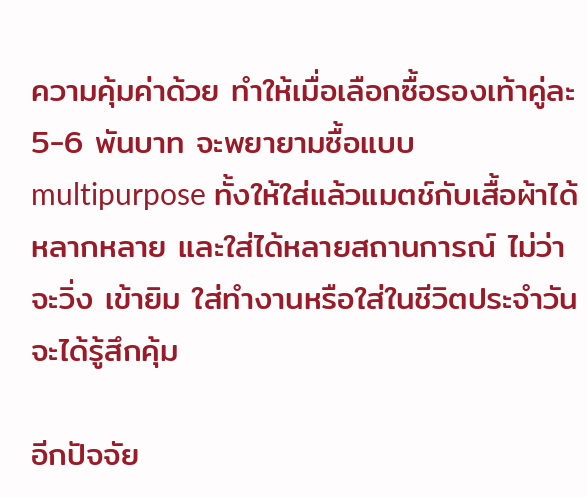ความคุ้มค่าด้วย ทำให้เมื่อเลือกซื้อรองเท้าคู่ละ 5-6 พันบาท จะพยายามซื้อแบบ multipurpose ทั้งให้ใส่แล้วแมตช์กับเสื้อผ้าได้หลากหลาย และใส่ได้หลายสถานการณ์ ไม่ว่าจะวิ่ง เข้ายิม ใส่ทํางานหรือใส่ในชีวิตประจําวัน จะได้รู้สึกคุ้ม

อีกปัจจัย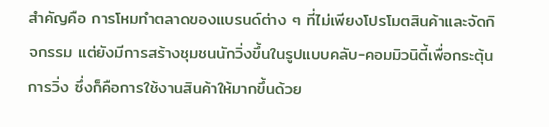สำคัญคือ การโหมทำตลาดของแบรนด์ต่าง ๆ ที่ไม่เพียงโปรโมตสินค้าและจัดกิจกรรม แต่ยังมีการสร้างชุมชนนักวิ่งขึ้นในรูปแบบคลับ-คอมมิวนิตี้เพื่อกระตุ้นการวิ่ง ซึ่งก็คือการใช้งานสินค้าให้มากขึ้นด้วย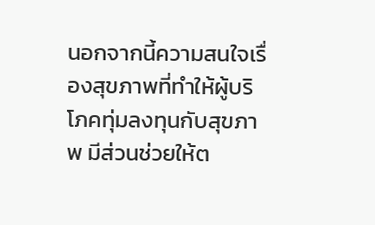นอกจากนี้ความสนใจเรื่องสุขภาพที่ทำให้ผู้บริโภคทุ่มลงทุนกับสุขภาพ มีส่วนช่วยให้ต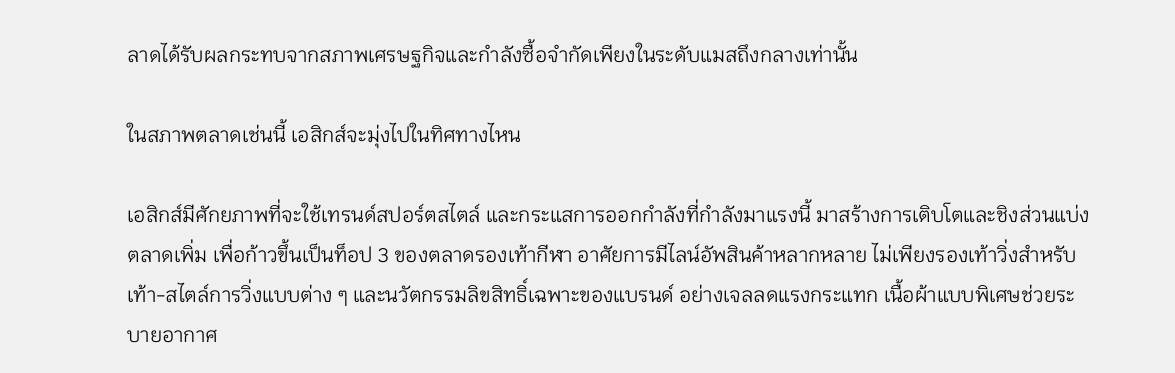ลาดได้รับผลกระทบจากสภาพเศรษฐกิจและกำลังซื้อจำกัดเพียงในระดับแมสถึงกลางเท่านั้น

ในสภาพตลาดเช่นนี้ เอสิกส์จะมุ่งไปในทิศทางไหน

เอสิกส์มีศักยภาพที่จะใช้เทรนด์สปอร์ตสไตล์ และกระแสการออกกำลังที่กำลังมาแรงนี้ มาสร้างการเติบโตและชิงส่วนแบ่งตลาดเพิ่ม เพื่อก้าวขึ้นเป็นท็อป 3 ของตลาดรองเท้ากีฬา อาศัยการมีไลน์อัพสินค้าหลากหลาย ไม่เพียงรองเท้าวิ่งสำหรับเท้า-สไตล์การวิ่งแบบต่าง ๆ และนวัตกรรมลิขสิทธิ์เฉพาะของแบรนด์ อย่างเจลลดแรงกระแทก เนื้อผ้าแบบพิเศษช่วยระบายอากาศ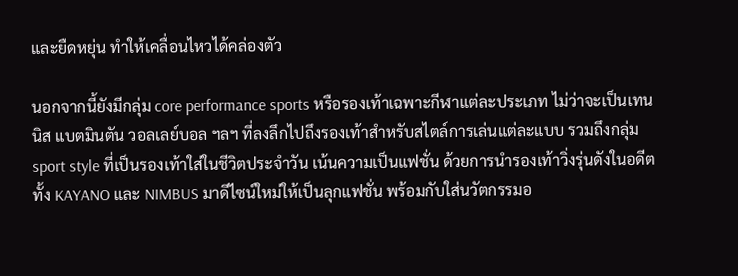และยืดหยุ่น ทำให้เคลื่อนไหวได้คล่องตัว

นอกจากนี้ยังมีกลุ่ม core performance sports หรือรองเท้าเฉพาะกีฬาแต่ละประเภท ไม่ว่าจะเป็นเทนนิส แบตมินตัน วอลเลย์บอล ฯลฯ ที่ลงลึกไปถึงรองเท้าสำหรับสไตล์การเล่นแต่ละแบบ รวมถึงกลุ่ม sport style ที่เป็นรองเท้าใส่ในชีวิตประจำวัน เน้นความเป็นแฟชั่น ด้วยการนำรองเท้าวิ่งรุ่นดังในอดีตทั้ง KAYANO และ NIMBUS มาดีไซน์ใหม่ให้เป็นลุกแฟชั่น พร้อมกับใส่นวัตกรรมอ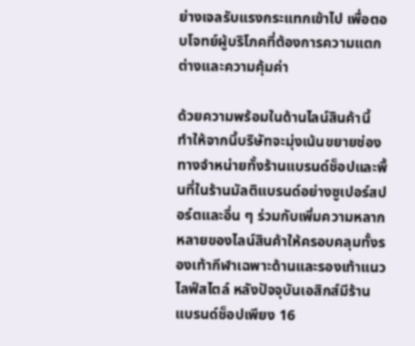ย่างเจลรับแรงกระแทกเข้าไป เพื่อตอบโจทย์ผู้บริโภคที่ต้องการความแตกต่างและความคุ้มค่า

ด้วยความพร้อมในด้านไลน์สินค้านี้ ทำให้จากนี้บริษัทจะมุ่งเน้นขยายช่องทางจำหน่ายทั้งร้านแบรนด์ช็อปและพื้นที่ในร้านมัลติแบรนด์อย่างซูเปอร์สปอร์ตและอื่น ๆ ร่วมกับเพิ่มความหลากหลายของไลน์สินค้าให้ครอบคลุมทั้งรองเท้ากีฬาเฉพาะด้านและรองเท้าแนวไลฟ์สไตล์ หลังปัจจุบันเอสิกส์มีร้านแบรนด์ช็อปเพียง 16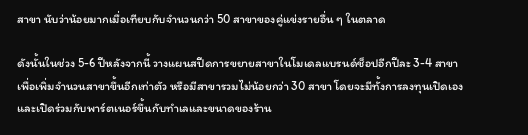สาขา นับว่าน้อยมากเมื่อเทียบกับจำนวนกว่า 50 สาขาของคู่แข่งรายอื่น ๆ ในตลาด

ดังนั้นในช่วง 5-6 ปีหลังจากนี้ วางแผนสปีดการขยายสาขาในโมเดลแบรนด์ช็อปอีกปีละ 3-4 สาขา เพื่อเพิ่มจำนวนสาขาขึ้นอีกเท่าตัว หรือมีสาขารวมไม่น้อยกว่า 30 สาขา โดยจะมีทั้งการลงทุนเปิดเองและเปิดร่วมกับพาร์ตเนอร์ขึ้นกับทำเลและขนาดของร้าน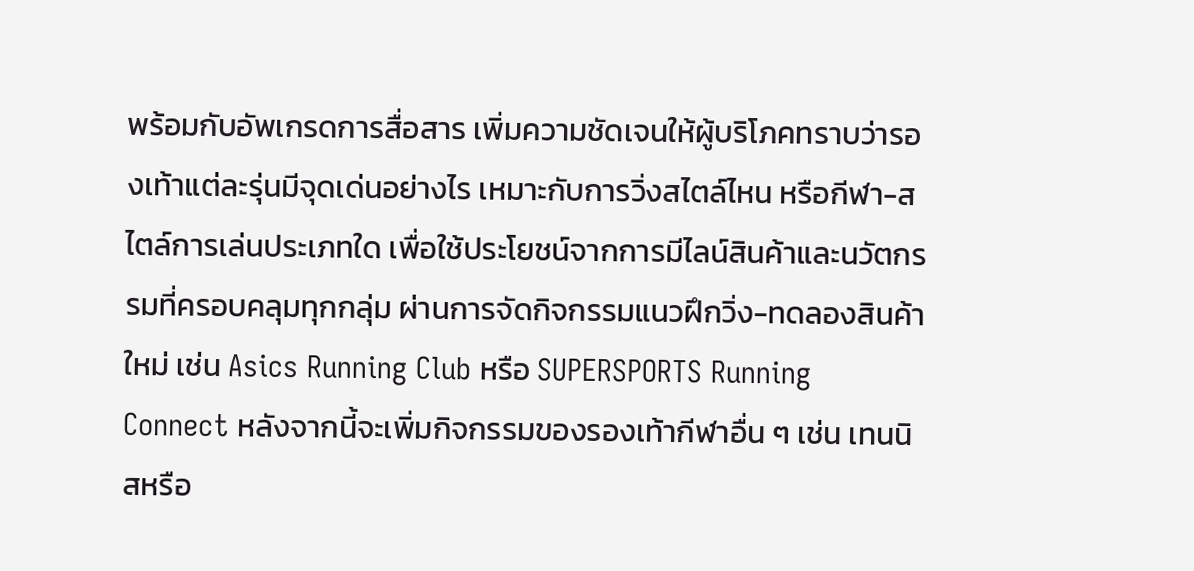พร้อมกับอัพเกรดการสื่อสาร เพิ่มความชัดเจนให้ผู้บริโภคทราบว่ารองเท้าแต่ละรุ่นมีจุดเด่นอย่างไร เหมาะกับการวิ่งสไตล์ไหน หรือกีฬา-สไตล์การเล่นประเภทใด เพื่อใช้ประโยชน์จากการมีไลน์สินค้าและนวัตกรรมที่ครอบคลุมทุกกลุ่ม ผ่านการจัดกิจกรรมแนวฝึกวิ่ง-ทดลองสินค้าใหม่ เช่น Asics Running Club หรือ SUPERSPORTS Running Connect หลังจากนี้จะเพิ่มกิจกรรมของรองเท้ากีฬาอื่น ๆ เช่น เทนนิสหรือ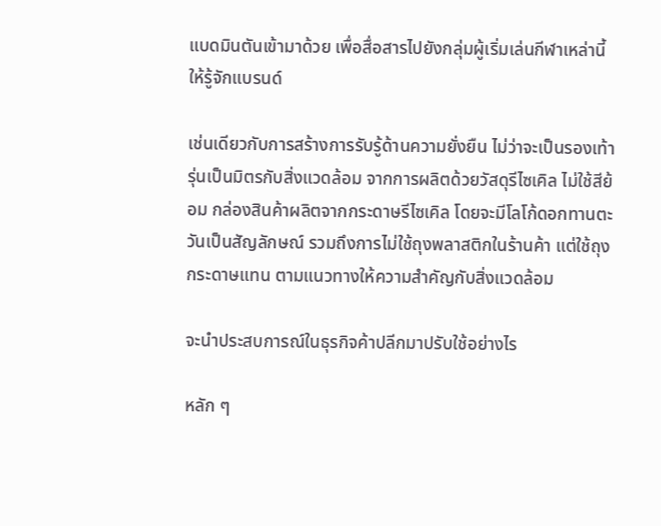แบดมินตันเข้ามาด้วย เพื่อสื่อสารไปยังกลุ่มผู้เริ่มเล่นกีฬาเหล่านี้ให้รู้จักแบรนด์

เช่นเดียวกับการสร้างการรับรู้ด้านความยั่งยืน ไม่ว่าจะเป็นรองเท้ารุ่นเป็นมิตรกับสิ่งแวดล้อม จากการผลิตด้วยวัสดุรีไซเคิล ไม่ใช้สีย้อม กล่องสินค้าผลิตจากกระดาษรีไซเคิล โดยจะมีโลโก้ดอกทานตะวันเป็นสัญลักษณ์ รวมถึงการไม่ใช้ถุงพลาสติกในร้านค้า แต่ใช้ถุงกระดาษแทน ตามแนวทางให้ความสำคัญกับสิ่งแวดล้อม

จะนำประสบการณ์ในธุรกิจค้าปลีกมาปรับใช้อย่างไร

หลัก ๆ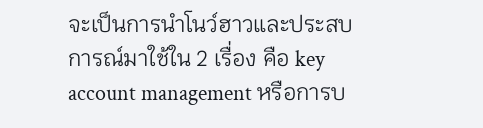จะเป็นการนำโนว์ฮาวและประสบการณ์มาใช้ใน 2 เรื่อง คือ key account management หรือการบ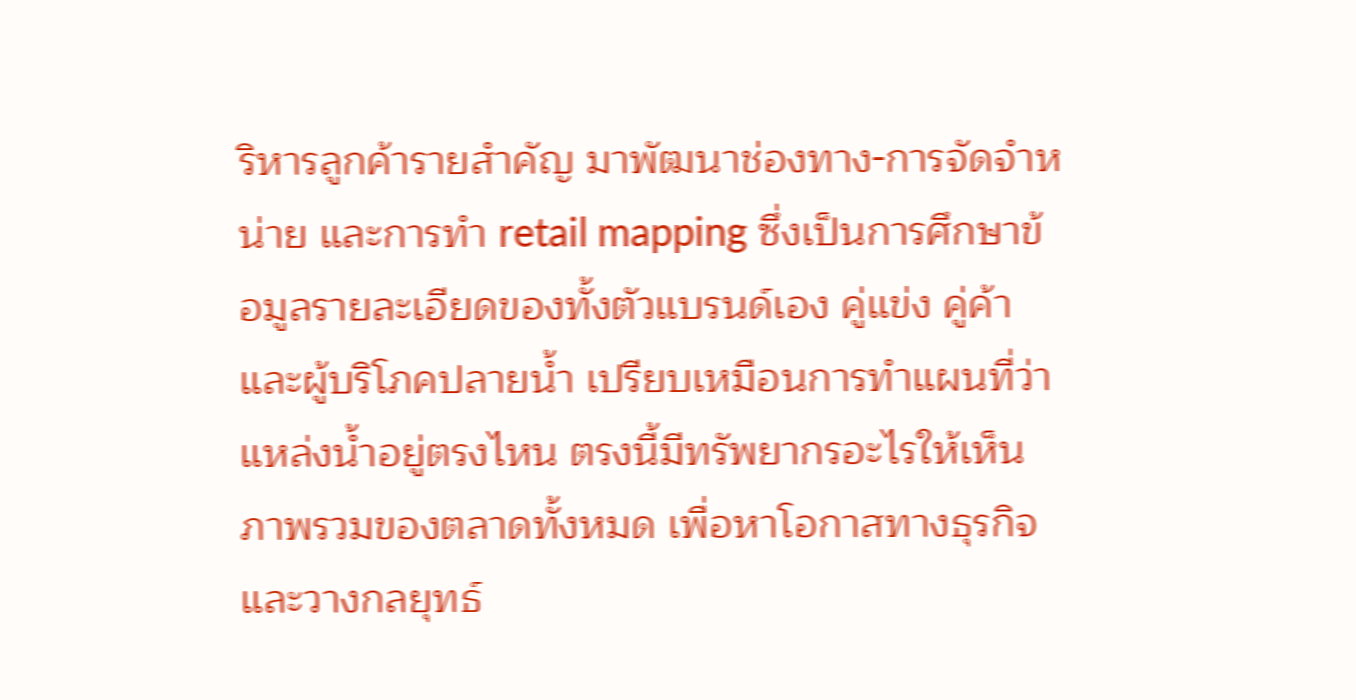ริหารลูกค้ารายสำคัญ มาพัฒนาช่องทาง-การจัดจําหน่าย และการทำ retail mapping ซึ่งเป็นการศึกษาข้อมูลรายละเอียดของทั้งตัวแบรนด์เอง คู่แข่ง คู่ค้าและผู้บริโภคปลายน้ำ เปรียบเหมือนการทำแผนที่ว่าแหล่งน้ำอยู่ตรงไหน ตรงนี้มีทรัพยากรอะไรให้เห็นภาพรวมของตลาดทั้งหมด เพื่อหาโอกาสทางธุรกิจและวางกลยุทธ์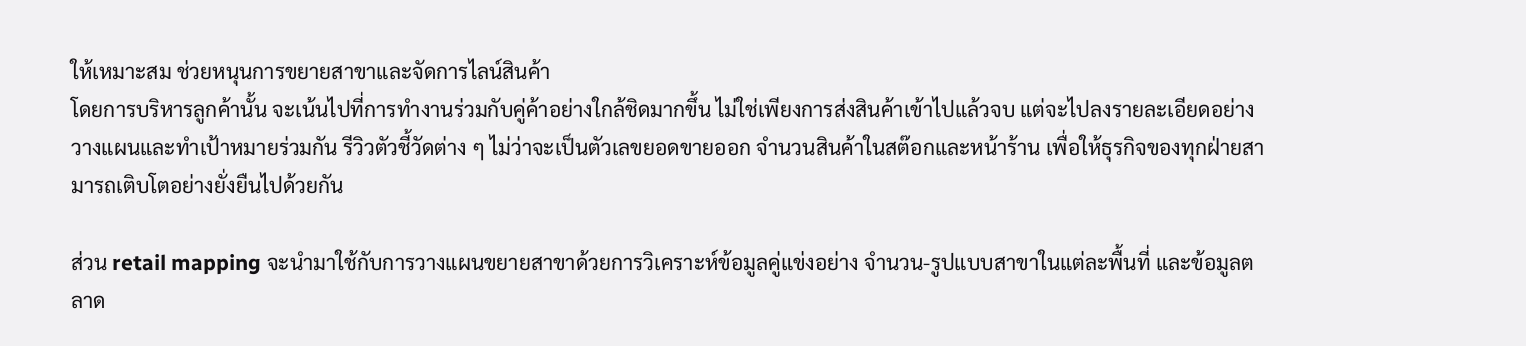ให้เหมาะสม ช่วยหนุนการขยายสาขาและจัดการไลน์สินค้า
โดยการบริหารลูกค้านั้น จะเน้นไปที่การทํางานร่วมกับคู่ค้าอย่างใกล้ชิดมากขึ้น ไม่ใช่เพียงการส่งสินค้าเข้าไปแล้วจบ แต่จะไปลงรายละเอียดอย่างวางแผนและทําเป้าหมายร่วมกัน รีวิวตัวชี้วัดต่าง ๆ ไม่ว่าจะเป็นตัวเลขยอดขายออก จำนวนสินค้าในสต๊อกและหน้าร้าน เพื่อให้ธุรกิจของทุกฝ่ายสามารถเติบโตอย่างยั่งยืนไปด้วยกัน

ส่วน retail mapping จะนำมาใช้กับการวางแผนขยายสาขาด้วยการวิเคราะห์ข้อมูลคู่แข่งอย่าง จำนวน-รูปแบบสาขาในแต่ละพื้นที่ และข้อมูลตลาด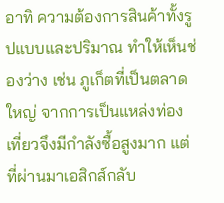อาทิ ความต้องการสินค้าทั้งรูปแบบและปริมาณ ทำให้เห็นช่องว่าง เช่น ภูเก็ตที่เป็นตลาดใหญ่ จากการเป็นแหล่งท่องเที่ยวจึงมีกําลังซื้อสูงมาก แต่ที่ผ่านมาเอสิกส์กลับ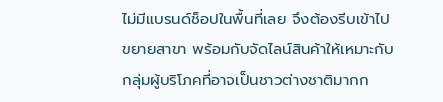ไม่มีแบรนด์ช็อปในพื้นที่เลย จึงต้องรีบเข้าไปขยายสาขา พร้อมกับจัดไลน์สินค้าให้เหมาะกับกลุ่มผู้บริโภคที่อาจเป็นชาวต่างชาติมากก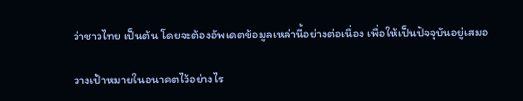ว่าชาวไทย เป็นต้น โดยจะต้องอัพเดตข้อมูลเหล่านี้อย่างต่อเนื่อง เพื่อให้เป็นปัจจุบันอยู่เสมอ

วางเป้าหมายในอนาคตไว้อย่างไร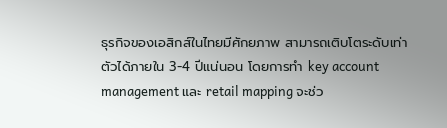ธุรกิจของเอสิกส์ในไทยมีศักยภาพ สามารถเติบโตระดับเท่าตัวได้ภายใน 3-4 ปีแน่นอน โดยการทำ key account management และ retail mapping จะช่ว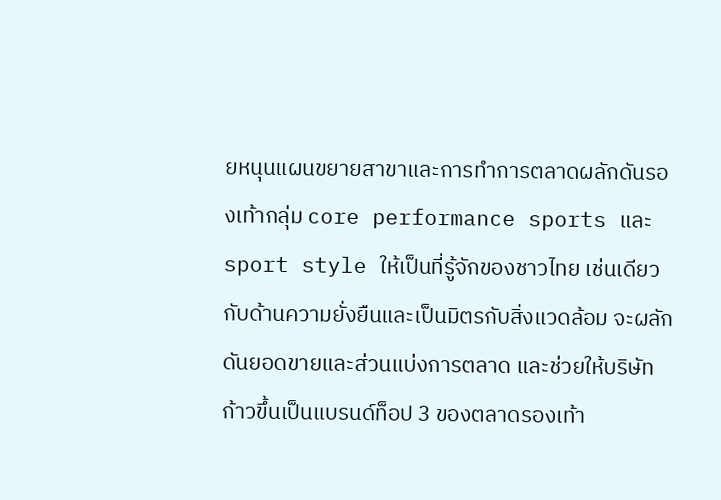ยหนุนแผนขยายสาขาและการทำการตลาดผลักดันรองเท้ากลุ่ม core performance sports และ sport style ให้เป็นที่รู้จักของชาวไทย เช่นเดียวกับด้านความยั่งยืนและเป็นมิตรกับสิ่งแวดล้อม จะผลักดันยอดขายและส่วนแบ่งการตลาด และช่วยให้บริษัทก้าวขึ้นเป็นแบรนด์ท็อป 3 ของตลาดรองเท้า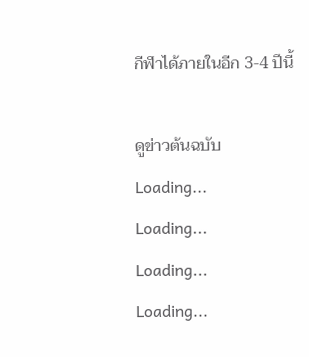กีฬาได้ภายในอีก 3-4 ปีนี้

ดูข่าวต้นฉบับ
Loading...
Loading...
Loading...
Loading...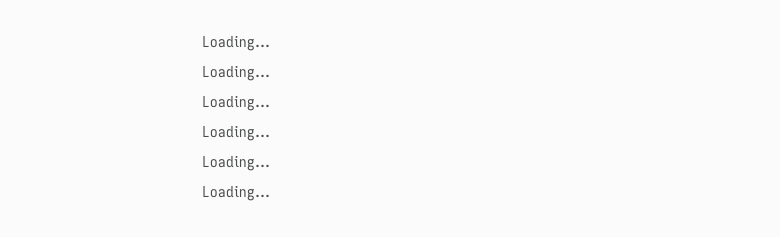Loading...
Loading...
Loading...
Loading...
Loading...
Loading...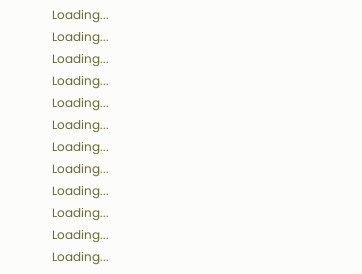Loading...
Loading...
Loading...
Loading...
Loading...
Loading...
Loading...
Loading...
Loading...
Loading...
Loading...
Loading...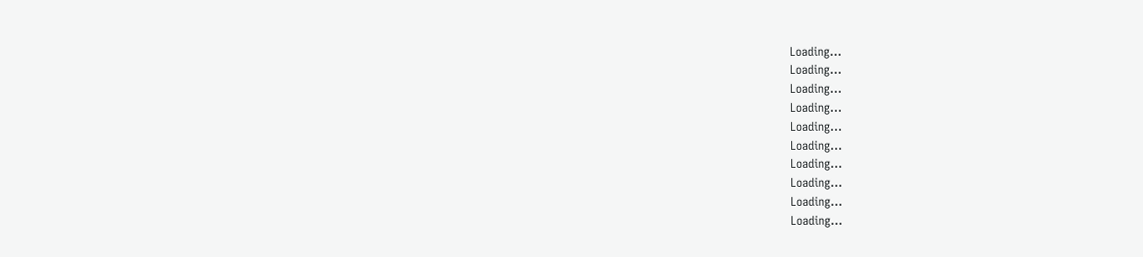Loading...
Loading...
Loading...
Loading...
Loading...
Loading...
Loading...
Loading...
Loading...
Loading...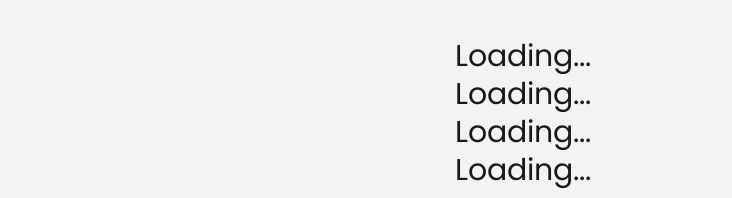Loading...
Loading...
Loading...
Loading...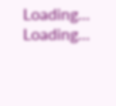Loading...
Loading...